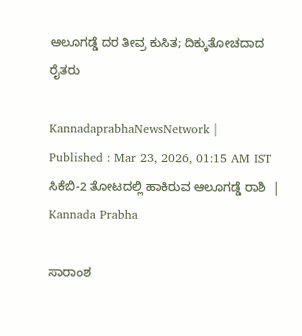ಆಲೂಗಡ್ಡೆ ದರ ತೀವ್ರ ಕುಸಿತ; ದಿಕ್ಕುತೋಚದಾದ ರೈತರು

KannadaprabhaNewsNetwork |
Published : Mar 23, 2026, 01:15 AM IST
ಸಿಕೆಬಿ-2 ತೋಟದಲ್ಲಿ ಹಾಕಿರುವ ಆಲೂಗಡ್ಡೆ ರಾಶಿ  | Kannada Prabha

ಸಾರಾಂಶ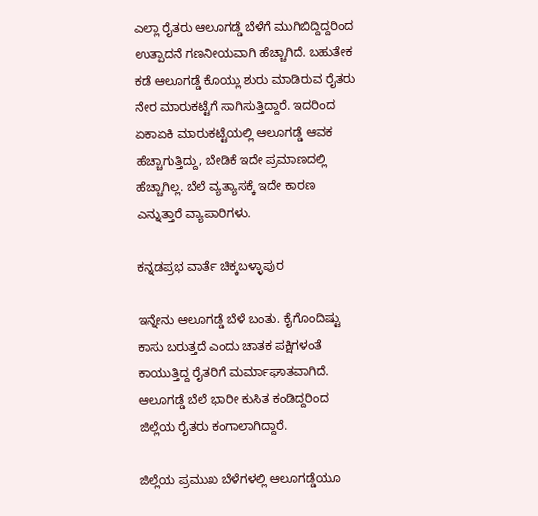ಎಲ್ಲಾ ರೈತರು ಆಲೂಗಡ್ಡೆ ಬೆಳೆಗೆ ಮುಗಿಬಿದ್ದಿದ್ದರಿಂದ ಉತ್ಪಾದನೆ ಗಣನೀಯವಾಗಿ ಹೆಚ್ಚಾಗಿದೆ. ಬಹುತೇಕ ಕಡೆ ಆಲೂಗಡ್ಡೆ ಕೊಯ್ಲು ಶುರು ಮಾಡಿರುವ ರೈತರು ನೇರ ಮಾರುಕಟ್ಟೆಗೆ ಸಾಗಿಸುತ್ತಿದ್ದಾರೆ. ಇದರಿಂದ ಏಕಾಏಕಿ ಮಾರುಕಟ್ಟೆಯಲ್ಲಿ ಆಲೂಗಡ್ಡೆ ಆವಕ ಹೆಚ್ಚಾಗುತ್ತಿದ್ದು, ಬೇಡಿಕೆ ಇದೇ ಪ್ರಮಾಣದಲ್ಲಿ ಹೆಚ್ಚಾಗಿಲ್ಲ. ಬೆಲೆ ವ್ಯತ್ಯಾಸಕ್ಕೆ ಇದೇ ಕಾರಣ ಎನ್ನುತ್ತಾರೆ ವ್ಯಾಪಾರಿಗಳು.

ಕನ್ನಡಪ್ರಭ ವಾರ್ತೆ ಚಿಕ್ಕಬಳ್ಳಾಪುರ

ಇನ್ನೇನು ಆಲೂಗಡ್ಡೆ ಬೆಳೆ ಬಂತು. ಕೈಗೊಂದಿಷ್ಟು ಕಾಸು ಬರುತ್ತದೆ ಎಂದು ಚಾತಕ ಪಕ್ಷಿಗಳಂತೆ ಕಾಯುತ್ತಿದ್ದ ರೈತರಿಗೆ ಮರ್ಮಾಘಾತವಾಗಿದೆ. ಆಲೂಗಡ್ಡೆ ಬೆಲೆ ಭಾರೀ ಕುಸಿತ ಕಂಡಿದ್ದರಿಂದ ಜಿಲ್ಲೆಯ ರೈತರು ಕಂಗಾಲಾಗಿದ್ದಾರೆ.

ಜಿಲ್ಲೆಯ ಪ್ರಮುಖ ಬೆಳೆಗಳಲ್ಲಿ ಆಲೂಗಡ್ಡೆಯೂ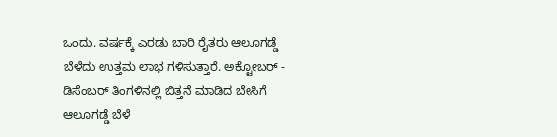ಒಂದು. ವರ್ಷಕ್ಕೆ ಎರಡು ಬಾರಿ ರೈತರು ಆಲೂಗಡ್ಡೆ ಬೆಳೆದು ಉತ್ತಮ ಲಾಭ ಗಳಿಸುತ್ತಾರೆ. ಅಕ್ಟೋಬರ್ - ಡಿಸೆಂಬರ್ ತಿಂಗಳಿನಲ್ಲಿ ಬಿತ್ತನೆ ಮಾಡಿದ ಬೇಸಿಗೆ ಆಲೂಗಡ್ಡೆ ಬೆಳೆ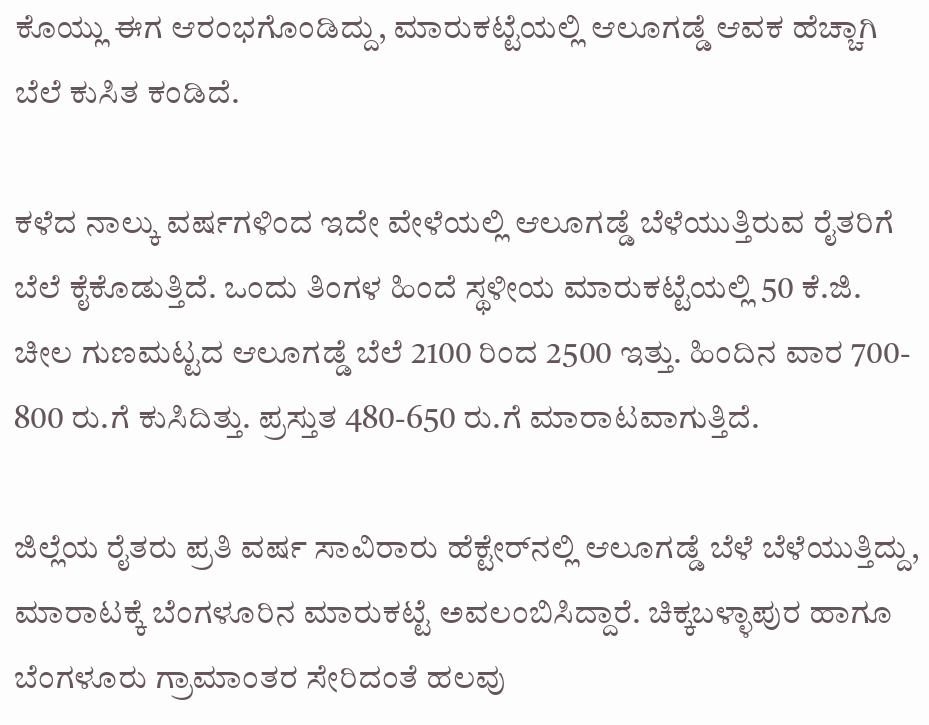ಕೊಯ್ಲು ಈಗ ಆರಂಭಗೊಂಡಿದ್ದು, ಮಾರುಕಟ್ಟೆಯಲ್ಲಿ ಆಲೂಗಡ್ಡೆ ಆವಕ ಹೆಚ್ಚಾಗಿ ಬೆಲೆ ಕುಸಿತ ಕಂಡಿದೆ.

ಕಳೆದ ನಾಲ್ಕು ವರ್ಷಗಳಿಂದ ಇದೇ ವೇಳೆಯಲ್ಲಿ ಆಲೂಗಡ್ಡೆ ಬೆಳೆಯುತ್ತಿರುವ ರೈತರಿಗೆ ಬೆಲೆ ಕೈಕೊಡುತ್ತಿದೆ. ಒಂದು ತಿಂಗಳ ಹಿಂದೆ ಸ್ಥಳೀಯ ಮಾರುಕಟ್ಟೆಯಲ್ಲಿ 50 ಕೆ.ಜಿ. ಚೀಲ ಗುಣಮಟ್ಟದ ಆಲೂಗಡ್ಡೆ ಬೆಲೆ 2100 ರಿಂದ 2500 ಇತ್ತು. ಹಿಂದಿನ ವಾರ 700- 800 ರು.ಗೆ ಕುಸಿದಿತ್ತು. ಪ್ರಸ್ತುತ 480-650 ರು.ಗೆ ಮಾರಾಟವಾಗುತ್ತಿದೆ.

ಜಿಲ್ಲೆಯ ರೈತರು ಪ್ರತಿ ವರ್ಷ ಸಾವಿರಾರು ಹೆಕ್ಟೇರ್‌ನಲ್ಲಿ ಆಲೂಗಡ್ಡೆ ಬೆಳೆ ಬೆಳೆಯುತ್ತಿದ್ದು, ಮಾರಾಟಕ್ಕೆ ಬೆಂಗಳೂರಿನ ಮಾರುಕಟ್ಟೆ ಅವಲಂಬಿಸಿದ್ದಾರೆ. ಚಿಕ್ಕಬಳ್ಳಾಪುರ ಹಾಗೂ ಬೆಂಗಳೂರು ಗ್ರಾಮಾಂತರ ಸೇರಿದಂತೆ ಹಲವು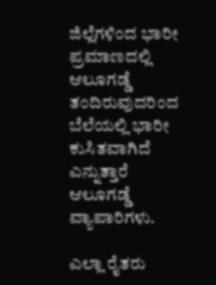ಜಿಲ್ಲೆಗಳಿಂದ ಭಾರೀ ಪ್ರಮಾಣದಲ್ಲಿ ಆಲೂಗಡ್ಡೆ ತಂದಿರುವುದರಿಂದ ಬೆಲೆಯಲ್ಲಿ ಭಾರೀ ಕುಸಿತವಾಗಿದೆ ಎನ್ನುತ್ತಾರೆ ಆಲೂಗಡ್ಡೆ ವ್ಯಾಪಾರಿಗಳು.

ಎಲ್ಲಾ ರೈತರು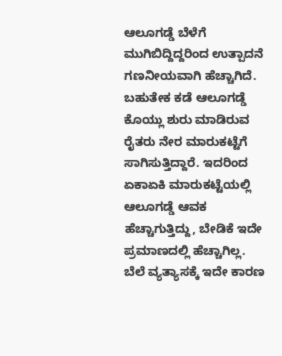ಆಲೂಗಡ್ಡೆ ಬೆಳೆಗೆ ಮುಗಿಬಿದ್ದಿದ್ದರಿಂದ ಉತ್ಪಾದನೆ ಗಣನೀಯವಾಗಿ ಹೆಚ್ಚಾಗಿದೆ. ಬಹುತೇಕ ಕಡೆ ಆಲೂಗಡ್ಡೆ ಕೊಯ್ಲು ಶುರು ಮಾಡಿರುವ ರೈತರು ನೇರ ಮಾರುಕಟ್ಟೆಗೆ ಸಾಗಿಸುತ್ತಿದ್ದಾರೆ. ಇದರಿಂದ ಏಕಾಏಕಿ ಮಾರುಕಟ್ಟೆಯಲ್ಲಿ ಆಲೂಗಡ್ಡೆ ಆವಕ ಹೆಚ್ಚಾಗುತ್ತಿದ್ದು, ಬೇಡಿಕೆ ಇದೇ ಪ್ರಮಾಣದಲ್ಲಿ ಹೆಚ್ಚಾಗಿಲ್ಲ. ಬೆಲೆ ವ್ಯತ್ಯಾಸಕ್ಕೆ ಇದೇ ಕಾರಣ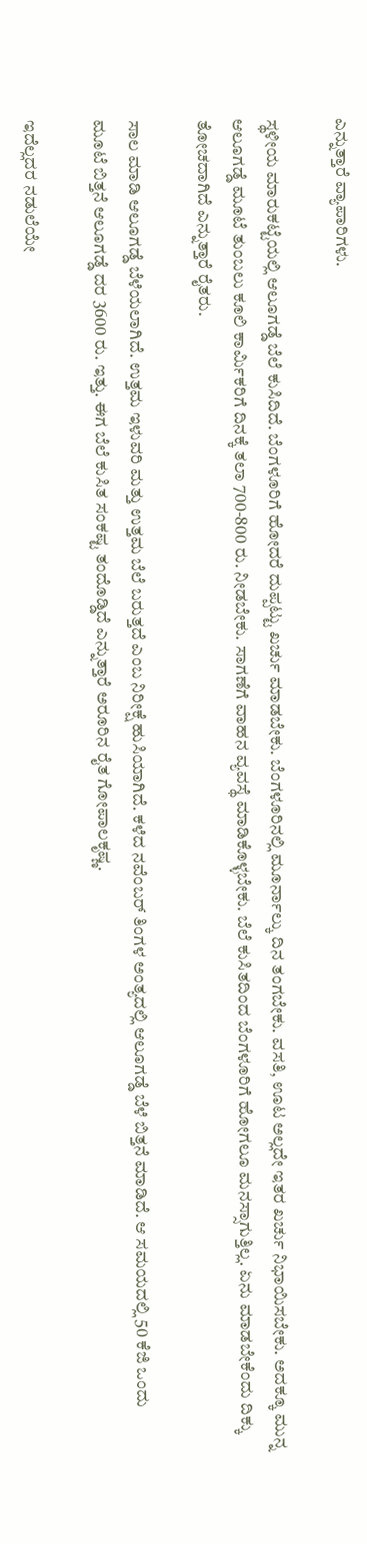ಎನ್ನುತ್ತಾರೆ ವ್ಯಾಪಾರಿಗಳು.

ಸ್ಥಳೀಯ ಮಾರುಕಟ್ಟೆಯಲ್ಲಿ ಆಲೂಗಡ್ಡೆ ಬೆಲೆ ಕುಸಿದಿದೆ. ಬೆಂಗಳೂರಿಗೆ ಹೋದರೆ ದುಪ್ಪಟ್ಟು ಖರ್ಚು ಮಾಡಬೇಕು. ಬೆಂಗಳೂರಿನಲ್ಲಿ ಮೂರ್ನಾಲ್ಕು ದಿನ ತಂಗಬೇಕು. ವಸತಿ, ಊಟ ಅಲ್ಲದೇ ಇತರ ಖರ್ಚು ನಿಭಾಯಿಸಬೇಕು. ಅದಕ್ಕೂ ಮುನ್ನ ಆಲೂಗಡ್ಡೆ ಮೂಟೆ ತುಂಬಲು ಕೂಲಿ ಕಾರ್ಮಿಕರಿಗೆ ದಿನಕ್ಕೆ ತಲಾ 700-800 ರು. ನೀಡಬೇಕು. ಸಾಗಣೆಗೆ ವಾಹನ ವ್ಯವಸ್ಥೆ ಮಾಡಿಕೊಳ್ಳಬೇಕು. ಬೆಲೆ ಕುಸಿತದಿಂದ ಬೆಂಗಳೂರಿಗೆ ಹೋಗಲೂ ಮನಸ್ಸಾಗುತ್ತಿಲ್ಲ. ಏನು ಮಾಡಬೇಕೆಂದು ದಿಕ್ಕು ತೋಚದಾಗಿದೆ ಎನ್ನುತ್ತಾರೆ ರೈತರು.

ಸಾಲ ಮಾಡಿ ಆಲೂಗಡ್ಡೆ ಬೆಳೆಯಲಾಗಿದೆ. ಉತ್ತಮ ಇಳುವರಿ ಮತ್ತು ಉತ್ತಮ ಬೆಲೆ ಬರುತ್ತದೆ ಎಂಬ ನಿರೀಕ್ಷೆ ಹುಸಿಯಾಗಿದೆ. ಕಳೆದ ನವೆಂಬರ್ ತಿಂಗಳ ಅಂತ್ಯದಲ್ಲಿ ಆಲೂಗಡ್ಡೆ ಬೆಳೆ ಬಿತ್ತನೆ ಮಾಡಿದೆ. ಆ ಸಮಯದಲ್ಲಿ 50 ಕೆಜಿ ಒಂದು ಮೂಟೆ ಬಿತ್ತನೆ ಆಲೂಗಡ್ಡೆ ದರ 3600 ರು. ಇತ್ತು. ಈಗ ಬೆಲೆ ಕುಸಿತ ಸಂಕಷ್ಟ ತಂದೊಡ್ಡಿದೆ ಎನ್ನುತ್ತಾರೆ ಅರೂರಿನ ರೈತ ಗೋಪಾಲಕೃಷ್ಣ.

ಇದೆಲ್ಲದರ ನಡುಲೆಯೇ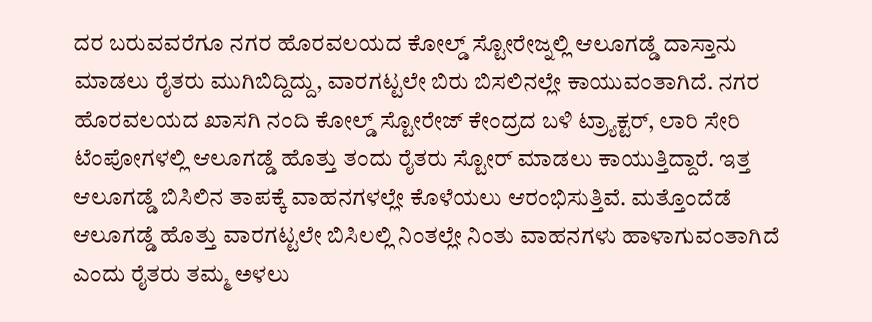ದರ ಬರುವವರೆಗೂ ನಗರ ಹೊರವಲಯದ ಕೋಲ್ಡ್ ಸ್ಟೋರೇಜ್ನಲ್ಲಿ ಆಲೂಗಡ್ಡೆ ದಾಸ್ತಾನು ಮಾಡಲು ರೈತರು ಮುಗಿಬಿದ್ದಿದ್ದು, ವಾರಗಟ್ಟಲೇ ಬಿರು ಬಿಸಲಿನಲ್ಲೇ ಕಾಯುವಂತಾಗಿದೆ. ನಗರ ಹೊರವಲಯದ ಖಾಸಗಿ ನಂದಿ ಕೋಲ್ಡ್ ಸ್ಟೋರೇಜ್ ಕೇಂದ್ರದ ಬಳಿ ಟ್ರ್ಯಾಕ್ಟರ್, ಲಾರಿ ಸೇರಿ ಟೆಂಪೋಗಳಲ್ಲಿ ಆಲೂಗಡ್ಡೆ ಹೊತ್ತು ತಂದು ರೈತರು ಸ್ಟೋರ್ ಮಾಡಲು ಕಾಯುತ್ತಿದ್ದಾರೆ. ಇತ್ತ ಆಲೂಗಡ್ಡೆ ಬಿಸಿಲಿನ ತಾಪಕ್ಕೆ ವಾಹನಗಳಲ್ಲೇ ಕೊಳೆಯಲು ಆರಂಭಿಸುತ್ತಿವೆ. ಮತ್ತೊಂದೆಡೆ ಆಲೂಗಡ್ಡೆ ಹೊತ್ತು ವಾರಗಟ್ಟಲೇ ಬಿಸಿಲಲ್ಲಿ ನಿಂತಲ್ಲೇ ನಿಂತು ವಾಹನಗಳು ಹಾಳಾಗುವಂತಾಗಿದೆ ಎಂದು ರೈತರು ತಮ್ಮ ಅಳಲು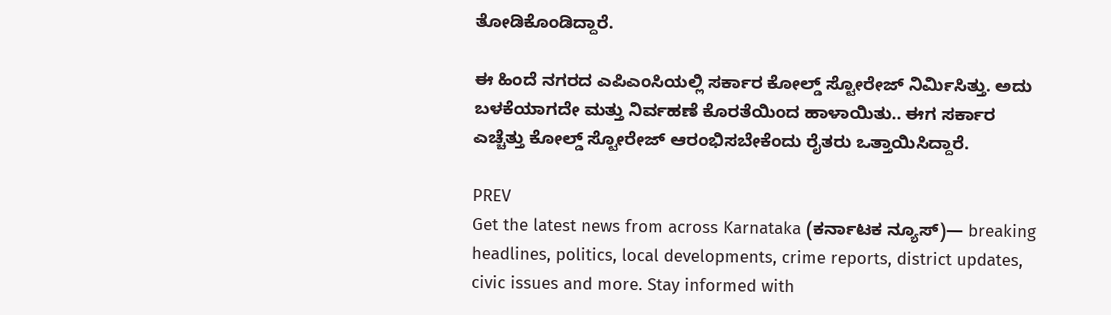ತೋಡಿಕೊಂಡಿದ್ದಾರೆ.

ಈ ಹಿಂದೆ ನಗರದ ಎಪಿಎಂಸಿಯಲ್ಲಿ ಸರ್ಕಾರ ಕೋಲ್ಡ್ ಸ್ಟೋರೇಜ್ ನಿರ್ಮಿಸಿತ್ತು. ಅದು ಬಳಕೆಯಾಗದೇ ಮತ್ತು ನಿರ್ವಹಣೆ ಕೊರತೆಯಿಂದ ಹಾಳಾಯಿತು.. ಈಗ ಸರ್ಕಾರ ಎಚ್ಚೆತ್ತು ಕೋಲ್ಡ್ ಸ್ಟೋರೇಜ್‍ ಆರಂಭಿಸಬೇಕೆಂದು ರೈತರು ಒತ್ತಾಯಿಸಿದ್ದಾರೆ.

PREV
Get the latest news from across Karnataka (ಕರ್ನಾಟಕ ನ್ಯೂಸ್)— breaking headlines, politics, local developments, crime reports, district updates, civic issues and more. Stay informed with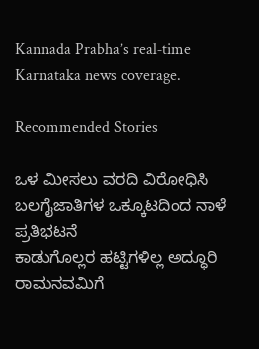Kannada Prabha’s real‑time Karnataka news coverage.

Recommended Stories

ಒಳ ಮೀಸಲು ವರದಿ ವಿರೋಧಿಸಿ ಬಲಗೈಜಾತಿಗಳ ಒಕ್ಕೂಟದಿಂದ ನಾಳೆ ಪ್ರತಿಭಟನೆ
ಕಾಡುಗೊಲ್ಲರ ಹಟ್ಟಿಗಳಿಲ್ಲ ಅದ್ಧೂರಿ ರಾಮನವಮಿಗೆ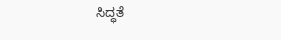ಸಿದ್ಧತೆ